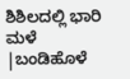ಶಿಶಿಲದಲ್ಲಿ ಭಾರಿ ಮಳೆ |ಬಂಡಿಹೊಳೆ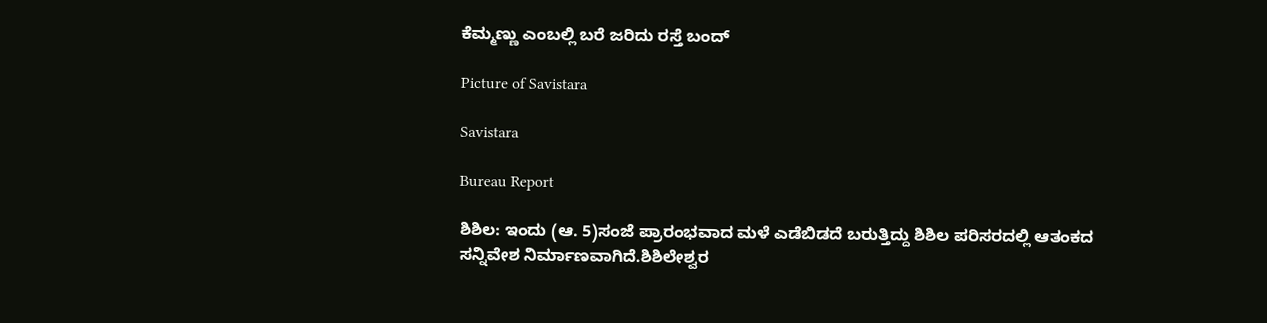ಕೆಮ್ಮಣ್ಣು ಎಂಬಲ್ಲಿ ಬರೆ ಜರಿದು ರಸ್ತೆ ಬಂದ್

Picture of Savistara

Savistara

Bureau Report

ಶಿಶಿಲ: ಇಂದು (ಆ. 5)ಸಂಜೆ ಪ್ರಾರಂಭವಾದ ಮಳೆ ಎಡೆಬಿಡದೆ ಬರುತ್ತಿದ್ದು ಶಿಶಿಲ ಪರಿಸರದಲ್ಲಿ ಆತಂಕದ ಸನ್ನಿವೇಶ ನಿರ್ಮಾಣವಾಗಿದೆ.ಶಿಶಿಲೇಶ್ವರ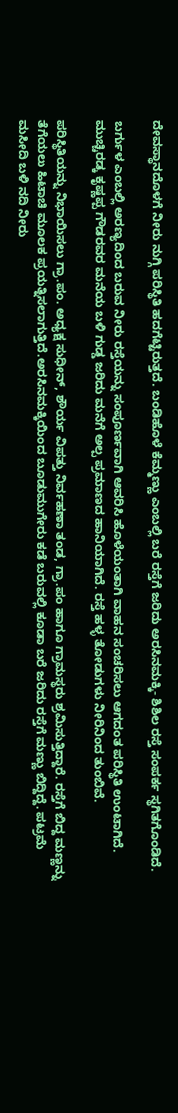ದೇವಸ್ಥಾನದೊಳಗೆ ನೀರು ನುಗ್ಗಿ ಪರಿಸ್ಥಿತಿ ಹದಗೆಟ್ಟಿರುತ್ತದೆ. ಬಂಡಿಹೊಳೆ ಕೆಮ್ಮಣ್ಣು ಎಂಬಲ್ಲಿ ಬರೆ ರಸ್ತೆಗೆ ಜರಿದು ಅರಸಿನಮಕ್ಕಿ- ಶಿಶಿಲ ರಸ್ತೆ ಸಂಪರ್ಕ ಸ್ಥಗಿತಗೊಂಡಿದೆ.

ಬರ್ಗುಳ ಎಂಬಲ್ಲಿ ಅರಣ್ಯದಿಂದ ಬರುವ ನೀರು ರಸ್ತೆಯನ್ನು ಸಂಪೂರ್ಣವಾಗಿ ಆವರಿಸಿ ಹೊಳೆಯಂತಾಗಿ ವಾಹನ ಸಂಚರಿಸಲು ಆಗದಂತ ಪರಿಸ್ಥಿತಿ ಉಂಟಾಗಿದೆ. ಮುಚ್ಚಿರಡ್ಕ ಕೃಷ್ಣಪ್ಪ ಗೌಡರವರ ಮನೆಯ ಬಳಿ ಗುಡ್ಡ ಜರಿದು ಮನೆಗೆ ಅಲ್ಪ ಪ್ರಮಾಣದ ಹಾನಿಯಾಗಿದೆ. ರಸ್ತೆ ಹಳ್ಳ ತೋಡುಗಳು ನೀರಿನಿಂದ ತುಂಬಿವೆ.

ಪರಿಸ್ಥಿತಿಯನ್ನು ನಿಭಾಯಿಸಲು ಗ್ರಾ.ಪಂ. ಅಧ್ಯಕ್ಷ ಸುಧೀನ್, ಶೌರ್ಯ ವಿಪತ್ತು ನಿರ್ವಹಣಾ ತಂಡ, ಗ್ರಾ.ಪಂ ಹಾಗೂ ಗ್ರಾಮಸ್ಥರು ಶ್ರಮಿಸುತ್ತಿದ್ದಾರೆ. ರಸ್ತೆಗೆ ಬಿದ್ದ ಮಣ್ಣನ್ನು ತೆಗೆಯಲು ಹಿಟಾಚಿ ಮೂಲಕ ಪ್ರಯತ್ನಿಸಲಾಗುತ್ತಿದೆ.ಅರಸಿನಮಕ್ಕಿಯಿಂದ ಬೂಡುಮುಗೇರು ಕಡೆ ಬರುವಲ್ಲಿ ಕೂಡಾ ಬರೆ ಜರಿದು ರಸ್ತೆಗೆ ಮಣ್ಣು ಬಿದ್ದಿದ್ದೆ. ಪಟ್ರಮೆ ಮಸೀದಿ ಬಳಿ ನದಿ ನೀರು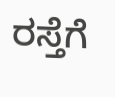ರಸ್ತೆಗೆ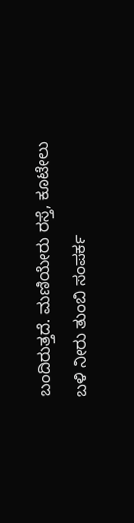ಬಂದಿರುತ್ತದೆ. ಮಣಿಯೇರು ರಸ್ತೆ, ಕೂಟೇಲು ಬಳಿ ನೀರು ತುಂಬಿ ಸಂಪರ್ಕ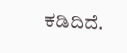ಕಡಿದಿದೆ.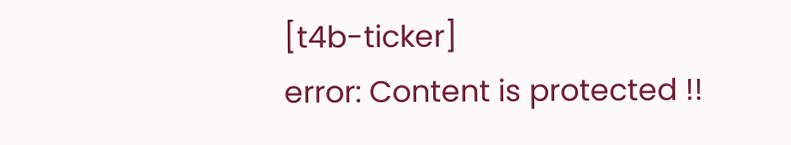[t4b-ticker]
error: Content is protected !!